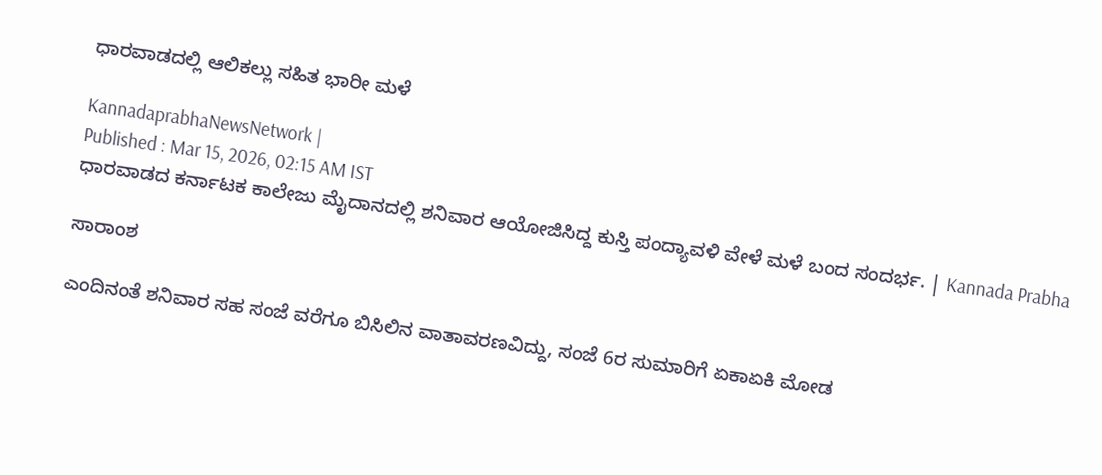ಧಾರವಾಡದಲ್ಲಿ ಆಲಿಕಲ್ಲು ಸಹಿತ ಭಾರೀ ಮಳೆ

KannadaprabhaNewsNetwork |
Published : Mar 15, 2026, 02:15 AM IST
ಧಾರವಾಡದ ಕರ್ನಾಟಕ ಕಾಲೇಜು ಮೈದಾನದಲ್ಲಿ ಶನಿವಾರ ಆಯೋಜಿಸಿದ್ದ ಕುಸ್ತಿ ಪಂದ್ಯಾವಳಿ ವೇಳೆ ಮಳೆ ಬಂದ ಸಂದರ್ಭ. | Kannada Prabha

ಸಾರಾಂಶ

ಎಂದಿನಂತೆ ಶನಿವಾರ ಸಹ ಸಂಜೆ ವರೆಗೂ ಬಿಸಿಲಿನ ವಾತಾವರಣವಿದ್ದು, ಸಂಜೆ 6ರ ಸುಮಾರಿಗೆ ಏಕಾಏಕಿ ಮೋಡ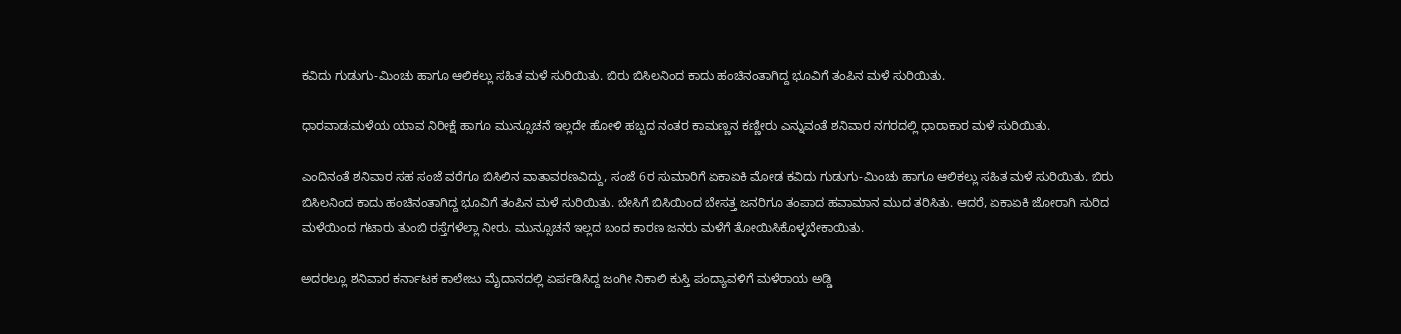ಕವಿದು ಗುಡುಗು-ಮಿಂಚು ಹಾಗೂ ಆಲಿಕಲ್ಲು ಸಹಿತ ಮಳೆ ಸುರಿಯಿತು. ಬಿರು ಬಿಸಿಲನಿಂದ ಕಾದು ಹಂಚಿನಂತಾಗಿದ್ದ ಭೂವಿಗೆ ತಂಪಿನ ಮಳೆ ಸುರಿಯಿತು.

ಧಾರವಾಡ:ಮಳೆಯ ಯಾವ ನಿರೀಕ್ಷೆ ಹಾಗೂ ಮುನ್ಸೂಚನೆ ಇಲ್ಲದೇ ಹೋಳಿ ಹಬ್ಬದ ನಂತರ ಕಾಮಣ್ಣನ ಕಣ್ಣೀರು ಎನ್ನುವಂತೆ ಶನಿವಾರ ನಗರದಲ್ಲಿ ಧಾರಾಕಾರ ಮಳೆ ಸುರಿಯಿತು.

ಎಂದಿನಂತೆ ಶನಿವಾರ ಸಹ ಸಂಜೆ ವರೆಗೂ ಬಿಸಿಲಿನ ವಾತಾವರಣವಿದ್ದು, ಸಂಜೆ 6ರ ಸುಮಾರಿಗೆ ಏಕಾಏಕಿ ಮೋಡ ಕವಿದು ಗುಡುಗು-ಮಿಂಚು ಹಾಗೂ ಆಲಿಕಲ್ಲು ಸಹಿತ ಮಳೆ ಸುರಿಯಿತು. ಬಿರು ಬಿಸಿಲನಿಂದ ಕಾದು ಹಂಚಿನಂತಾಗಿದ್ದ ಭೂವಿಗೆ ತಂಪಿನ ಮಳೆ ಸುರಿಯಿತು. ಬೇಸಿಗೆ ಬಿಸಿಯಿಂದ ಬೇಸತ್ತ ಜನರಿಗೂ ತಂಪಾದ ಹವಾಮಾನ ಮುದ ತರಿಸಿತು. ಆದರೆ, ಏಕಾಏಕಿ ಜೋರಾಗಿ ಸುರಿದ ಮಳೆಯಿಂದ ಗಟಾರು ತುಂಬಿ ರಸ್ತೆಗಳೆಲ್ಲಾ ನೀರು. ಮುನ್ಸೂಚನೆ ಇಲ್ಲದ ಬಂದ ಕಾರಣ ಜನರು ಮಳೆಗೆ ತೋಯಿಸಿಕೊಳ್ಳಬೇಕಾಯಿತು.

ಅದರಲ್ಲೂ ಶನಿವಾರ ಕರ್ನಾಟಕ ಕಾಲೇಜು ಮೈದಾನದಲ್ಲಿ ಏರ್ಪಡಿಸಿದ್ದ ಜಂಗೀ ನಿಕಾಲಿ ಕುಸ್ತಿ ಪಂದ್ಯಾವಳಿಗೆ ಮಳೆರಾಯ ಅಡ್ಡಿ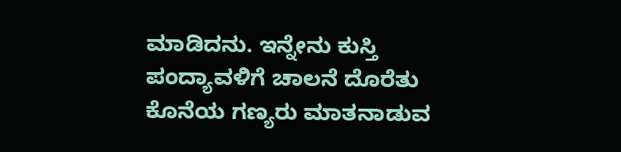ಮಾಡಿದನು. ಇನ್ನೇನು ಕುಸ್ತಿ ಪಂದ್ಯಾವಳಿಗೆ ಚಾಲನೆ ದೊರೆತು ಕೊನೆಯ ಗಣ್ಯರು ಮಾತನಾಡುವ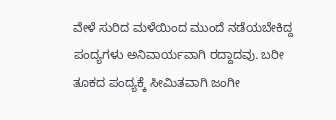ವೇಳೆ ಸುರಿದ ಮಳೆಯಿಂದ ಮುಂದೆ ನಡೆಯಬೇಕಿದ್ದ ಪಂದ್ಯಗಳು ಅನಿವಾರ್ಯವಾಗಿ ರದ್ದಾದವು. ಬರೀ ತೂಕದ ಪಂದ್ಯಕ್ಕೆ ಸೀಮಿತವಾಗಿ ಜಂಗೀ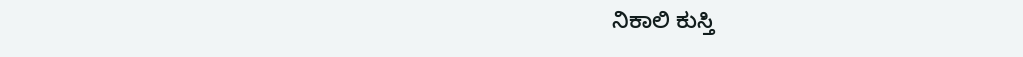ನಿಕಾಲಿ ಕುಸ್ತಿ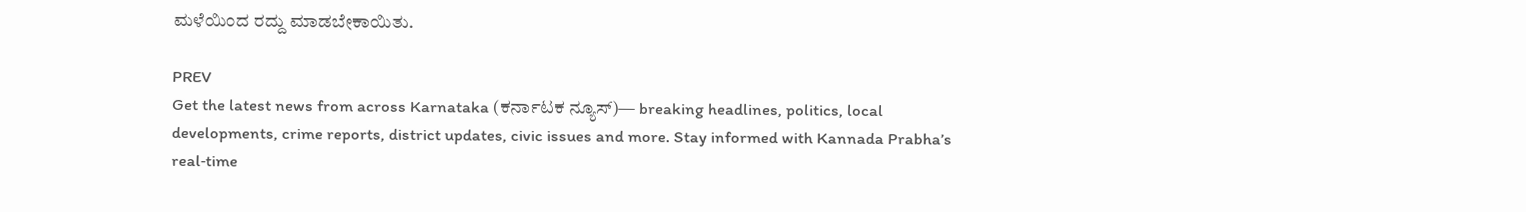ಮಳೆಯಿಂದ ರದ್ದು ಮಾಡಬೇಕಾಯಿತು.

PREV
Get the latest news from across Karnataka (ಕರ್ನಾಟಕ ನ್ಯೂಸ್)— breaking headlines, politics, local developments, crime reports, district updates, civic issues and more. Stay informed with Kannada Prabha’s real‑time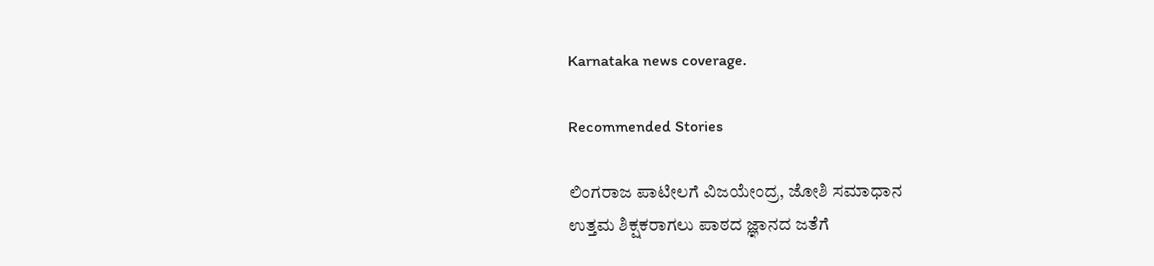Karnataka news coverage.

Recommended Stories

ಲಿಂಗರಾಜ ಪಾಟೀಲಗೆ ವಿಜಯೇಂದ್ರ, ಜೋಶಿ ಸಮಾಧಾನ
ಉತ್ತಮ ಶಿಕ್ಷಕರಾಗಲು ಪಾಠದ ಜ್ಞಾನದ ಜತೆಗೆ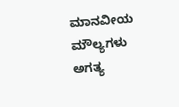ಮಾನವೀಯ ಮೌಲ್ಯಗಳು ಅಗತ್ಯ